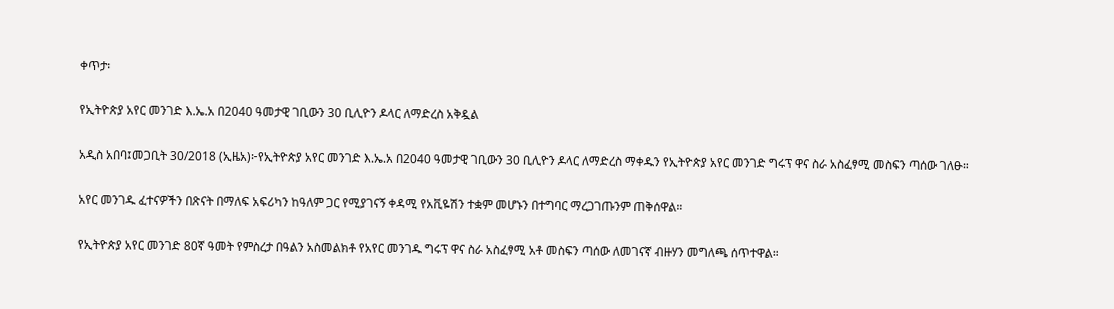ቀጥታ፡

የኢትዮጵያ አየር መንገድ እ.ኤ.አ በ2040 ዓመታዊ ገቢውን 30 ቢሊዮን ዶላር ለማድረስ አቅዷል

አዲስ አበባ፤መጋቢት 30/2018 (ኢዜአ)፦የኢትዮጵያ አየር መንገድ እ.ኤ.አ በ2040 ዓመታዊ ገቢውን 30 ቢሊዮን ዶላር ለማድረስ ማቀዱን የኢትዮጵያ አየር መንገድ ግሩፕ ዋና ስራ አስፈፃሚ መስፍን ጣሰው ገለፁ።

አየር መንገዱ ፈተናዎችን በጽናት በማለፍ አፍሪካን ከዓለም ጋር የሚያገናኝ ቀዳሚ የአቪዬሽን ተቋም መሆኑን በተግባር ማረጋገጡንም ጠቅሰዋል።

የኢትዮጵያ አየር መንገድ 80ኛ ዓመት የምስረታ በዓልን አስመልክቶ የአየር መንገዱ ግሩፕ ዋና ስራ አስፈፃሚ አቶ መስፍን ጣሰው ለመገናኛ ብዙሃን መግለጫ ሰጥተዋል።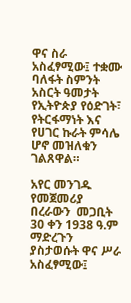ዋና ስራ አስፈፃሚው፤ ተቋሙ ባለፋት ስምንት አስርት ዓመታት የኢትዮጵያ የዕድገት፣ የትርፋማነት እና የሀገር ኩራት ምሳሌ ሆኖ መዝለቁን ገልጸዋል።

አየር መንገዱ የመጀመሪያ በረራውን  መጋቢት 30 ቀን 1938 ዓ.ም ማድረጉን ያስታወሱት ዋና ሥራ አስፈፃሚው፤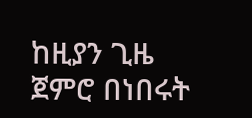ከዚያን ጊዜ ጀምሮ በነበሩት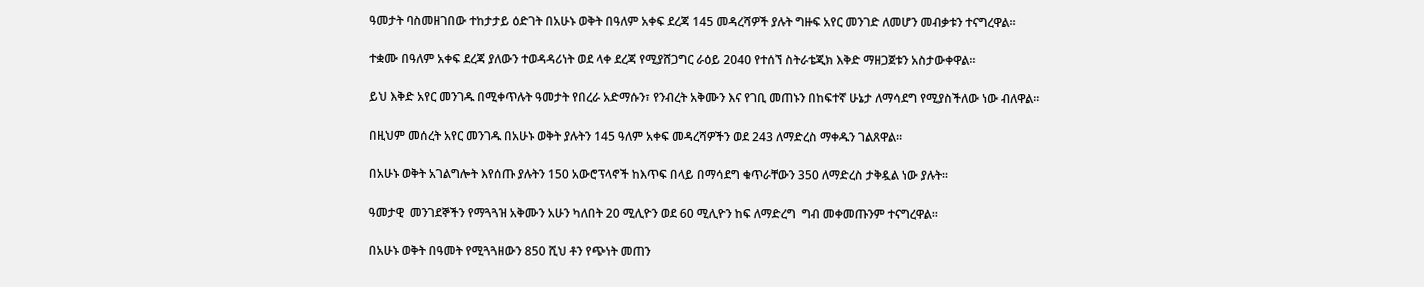ዓመታት ባስመዘገበው ተከታታይ ዕድገት በአሁኑ ወቅት በዓለም አቀፍ ደረጃ 145 መዳረሻዎች ያሉት ግዙፍ አየር መንገድ ለመሆን መብቃቱን ተናግረዋል።

ተቋሙ በዓለም አቀፍ ደረጃ ያለውን ተወዳዳሪነት ወደ ላቀ ደረጃ የሚያሸጋግር ራዕይ 2040 የተሰኘ ስትራቴጂክ እቅድ ማዘጋጀቱን አስታውቀዋል።

ይህ እቅድ አየር መንገዱ በሚቀጥሉት ዓመታት የበረራ አድማሱን፣ የንብረት አቅሙን እና የገቢ መጠኑን በከፍተኛ ሁኔታ ለማሳደግ የሚያስችለው ነው ብለዋል።

በዚህም መሰረት አየር መንገዱ በአሁኑ ወቅት ያሉትን 145 ዓለም አቀፍ መዳረሻዎችን ወደ 243 ለማድረስ ማቀዱን ገልጸዋል።

በአሁኑ ወቅት አገልግሎት እየሰጡ ያሉትን 150 አውሮፕላኖች ከእጥፍ በላይ በማሳደግ ቁጥራቸውን 350 ለማድረስ ታቅዷል ነው ያሉት።

ዓመታዊ  መንገደኞችን የማጓጓዝ አቅሙን አሁን ካለበት 20 ሚሊዮን ወደ 60 ሚሊዮን ከፍ ለማድረግ  ግብ መቀመጡንም ተናግረዋል።

በአሁኑ ወቅት በዓመት የሚጓጓዘውን 850 ሺህ ቶን የጭነት መጠን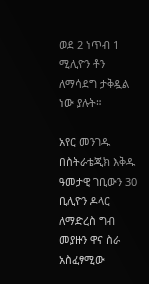ወደ 2 ነጥብ 1 ሚሊዮን ቶን ለማሳደግ ታቅዷል ነው ያሉት።

አየር መንገዱ በስትራቴጂክ እቅዱ ዓመታዊ ገቢውን 30 ቢሊዮን ዶላር ለማድረስ ግብ መያዙን ዋና ስራ አስፈፃሚው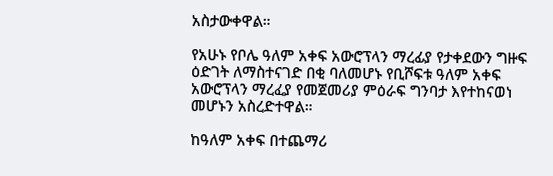አስታውቀዋል።

የአሁኑ የቦሌ ዓለም አቀፍ አውሮፕላን ማረፊያ የታቀደውን ግዙፍ ዕድገት ለማስተናገድ በቂ ባለመሆኑ የቢሾፍቱ ዓለም አቀፍ አውሮፕላን ማረፈያ የመጀመሪያ ምዕራፍ ግንባታ እየተከናወነ መሆኑን አስረድተዋል።

ከዓለም አቀፍ በተጨማሪ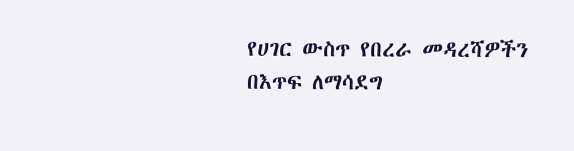የሀገር ውስጥ የበረራ መዳረሻዎችን በእጥፍ ለማሳደግ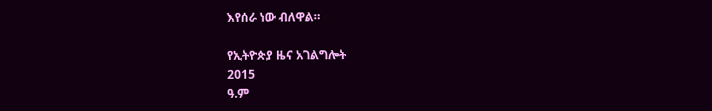እየሰራ ነው ብለዋል።

የኢትዮጵያ ዜና አገልግሎት
2015
ዓ.ም